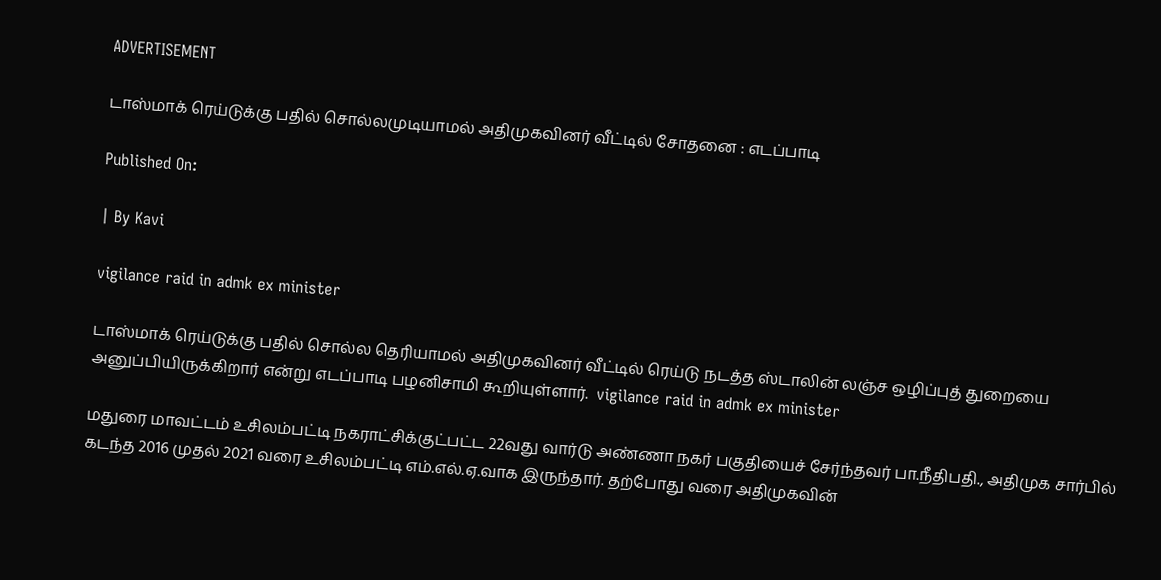ADVERTISEMENT

டாஸ்மாக் ரெய்டுக்கு பதில் சொல்லமுடியாமல் அதிமுகவினர் வீட்டில் சோதனை : எடப்பாடி

Published On:

| By Kavi

vigilance raid in admk ex minister

டாஸ்மாக் ரெய்டுக்கு பதில் சொல்ல தெரியாமல் அதிமுகவினர் வீட்டில் ரெய்டு நடத்த ஸ்டாலின் லஞ்ச ஒழிப்புத் துறையை அனுப்பியிருக்கிறார் என்று எடப்பாடி பழனிசாமி கூறியுள்ளார்.  vigilance raid in admk ex minister

மதுரை மாவட்டம் உசிலம்பட்டி நகராட்சிக்குட்பட்ட 22வது வார்டு அண்ணா நகர் பகுதியைச் சேர்ந்தவர் பா.நீதிபதி., அதிமுக சார்பில் கடந்த 2016 முதல் 2021 வரை உசிலம்பட்டி எம்.எல்.ஏ.வாக இருந்தார். தற்போது வரை அதிமுகவின்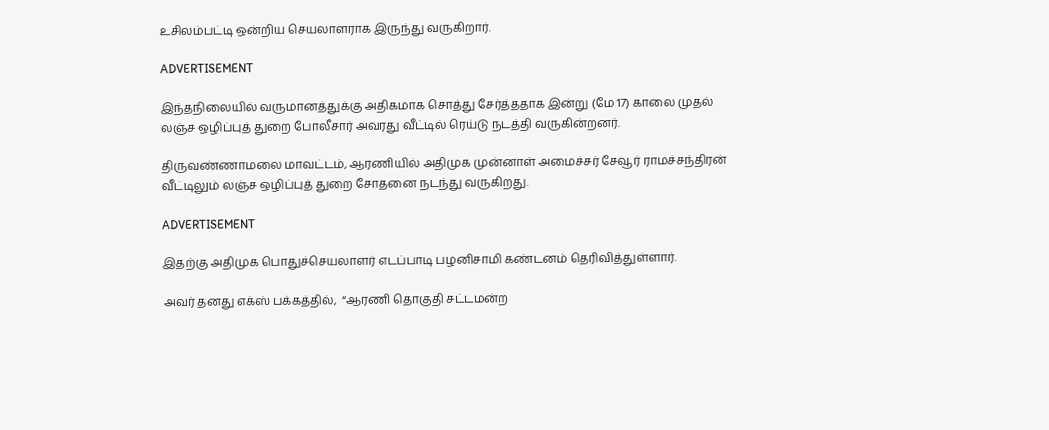உசிலம்பட்டி ஒன்றிய செயலாளராக இருந்து வருகிறார்.

ADVERTISEMENT

இந்தநிலையில் வருமானத்துக்கு அதிகமாக சொத்து சேர்த்ததாக இன்று (மே 17) காலை முதல் லஞ்ச ஒழிப்புத் துறை போலீசார் அவரது வீட்டில் ரெய்டு நடத்தி வருகின்றனர்.

திருவண்ணாமலை மாவட்டம், ஆரணியில் அதிமுக முன்னாள் அமைச்சர் சேவூர் ராமச்சந்திரன் வீட்டிலும் லஞ்ச ஒழிப்புத் துறை சோதனை நடந்து வருகிறது.

ADVERTISEMENT

இதற்கு அதிமுக பொதுச்செயலாளர் எடப்பாடி பழனிசாமி கண்டனம் தெரிவித்துள்ளார்.

அவர் தனது எக்ஸ் பக்கத்தில்,  “ஆரணி தொகுதி சட்டமன்ற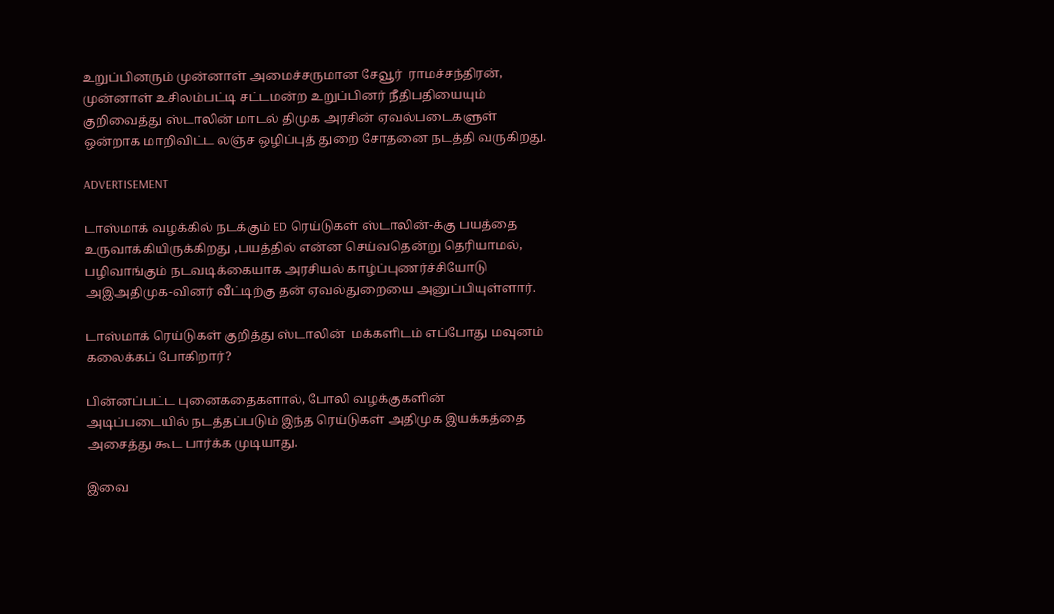உறுப்பினரும் முன்னாள் அமைச்சருமான சேவூர்  ராமச்சந்திரன், முன்னாள் உசிலம்பட்டி சட்டமன்ற உறுப்பினர் நீதிபதியையும் குறிவைத்து ஸ்டாலின் மாடல் திமுக அரசின் ஏவல்படைகளுள் ஒன்றாக மாறிவிட்ட லஞ்ச ஒழிப்புத் துறை சோதனை நடத்தி வருகிறது.

ADVERTISEMENT

டாஸ்மாக் வழக்கில் நடக்கும் ED ரெய்டுகள் ஸ்டாலின்-க்கு பயத்தை உருவாக்கியிருக்கிறது ,பயத்தில் என்ன செய்வதென்று தெரியாமல், பழிவாங்கும் நடவடிக்கையாக அரசியல் காழ்ப்புணர்ச்சியோடு அஇஅதிமுக-வினர் வீட்டிற்கு தன் ஏவல்துறையை அனுப்பியுள்ளார்.

டாஸ்மாக் ரெய்டுகள் குறித்து ஸ்டாலின்  மக்களிடம் எப்போது மவுனம் கலைக்கப் போகிறார்?

பின்னப்பட்ட புனைகதைகளால், போலி வழக்குகளின் அடிப்படையில் நடத்தப்படும் இந்த ரெய்டுகள் அதிமுக இயக்கத்தை அசைத்து கூட பார்க்க முடியாது.

இவை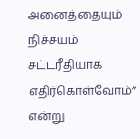அனைத்தையும் நிச்சயம் சட்டரீதியாக எதிர்கொள்வோம்” என்று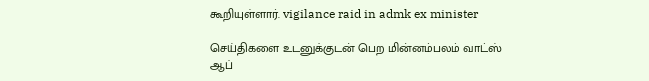கூறியுள்ளார். vigilance raid in admk ex minister

செய்திகளை உடனுக்குடன் பெற மின்னம்பலம் வாட்ஸ் ஆப்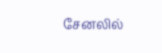சேனலில்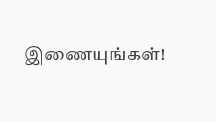இணையுங்கள்!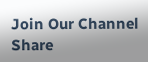Join Our Channel
Share